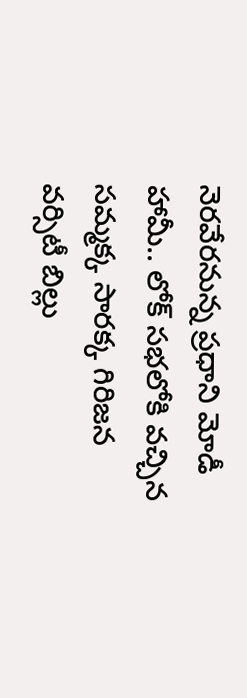నెరవేరనున్న ప్రధాని మోడీ హామీ.. లోక్ సభలోకి వచ్చిన సమ్మక్క సారక్క గిరిజన వర్సిటీ బిల్లు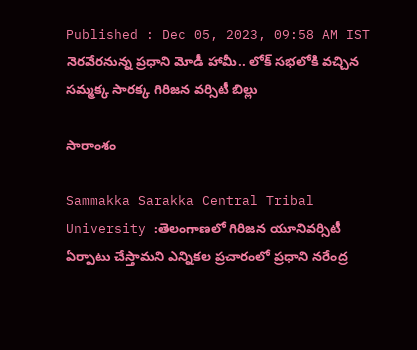Published : Dec 05, 2023, 09:58 AM IST
నెరవేరనున్న ప్రధాని మోడీ హామీ.. లోక్ సభలోకి వచ్చిన సమ్మక్క సారక్క గిరిజన వర్సిటీ బిల్లు

సారాంశం

Sammakka Sarakka Central Tribal University :తెలంగాణలో గిరిజన యూనివర్సిటీ ఏర్పాటు చేస్తామని ఎన్నికల ప్రచారంలో ప్రధాని నరేంద్ర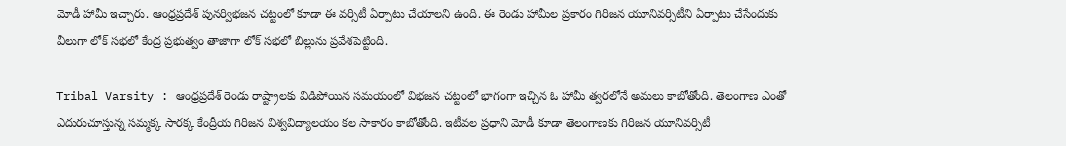మోడీ హామీ ఇచ్చారు. ఆంధ్రప్రదేశ్ పునర్విభజన చట్టంలో కూడా ఈ వర్సిటీ ఏర్పాటు చేయాలని ఉంది. ఈ రెండు హామీల ప్రకారం గిరిజన యూనివర్సిటీని ఏర్పాటు చేసేందుకు వీలుగా లోక్ సభలో కేంద్ర ప్రభుత్వం తాజాగా లోక్ సభలో బిల్లును ప్రవేశపెట్టింది.

Tribal Varsity : ఆంధ్రప్రదేశ్ రెండు రాష్ట్రాలకు విడిపోయిన సమయంలో విభజన చట్టంలో భాగంగా ఇచ్చిన ఓ హామీ త్వరలోనే అమలు కాబోతోంది. తెలంగాణ ఎంతో ఎదురుచూస్తున్న సమ్మక్క సారక్క కేంద్రీయ గిరిజన విశ్వవిద్యాలయం కల సాకారం కాబోతోంది. ఇటీవల ప్రధాని మోడీ కూడా తెలంగాణకు గిరిజన యూనివర్సిటీ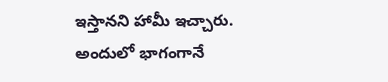ఇస్తానని హామీ ఇచ్చారు. అందులో భాగంగానే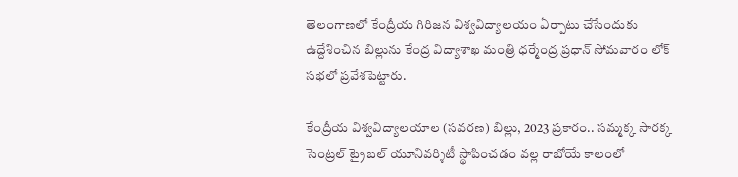తెలంగాణలో కేంద్రీయ గిరిజన విశ్వవిద్యాలయం ఏర్పాటు చేసేందుకు ఉద్దేశించిన బిల్లును కేంద్ర విద్యాశాఖ మంత్రి ధర్మేంద్ర ప్రధాన్ సోమవారం లోక్ సభలో ప్రవేశపెట్టారు.

కేంద్రీయ విశ్వవిద్యాలయాల (సవరణ) బిల్లు, 2023 ప్రకారం.. సమ్మక్క సారక్క సెంట్రల్ ట్రైబల్ యూనివర్శిటీ స్థాపించడం వల్ల రాబోయే కాలంలో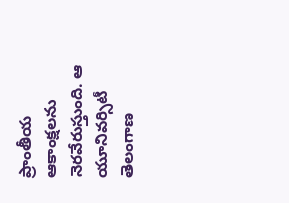ప్రాంతీయ ఆకాంక్షలను నెరవేరుస్తుంది. ఆ యూనివర్సిటీ తెలంగాణ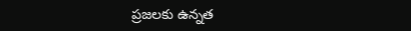ప్రజలకు ఉన్నత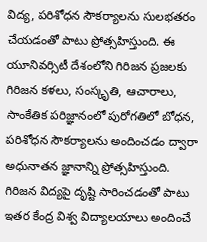విద్య, పరిశోధన సౌకర్యాలను సులభతరం చేయడంతో పాటు ప్రోత్సహిస్తుంది. ఈ యూనివర్సిటీ దేశంలోని గిరిజన ప్రజలకు గిరిజన కళలు, సంస్కృతి, ఆచారాలు, సాంకేతిక పరిజ్ఞానంలో పురోగతిలో బోధన, పరిశోధన సౌకర్యాలను అందించడం ద్వారా అధునాతన జ్ఞానాన్ని ప్రోత్సహిస్తుంది. గిరిజన విద్యపై దృష్టి సారించడంతో పాటు ఇతర కేంద్ర విశ్వ విద్యాలయాలు అందించే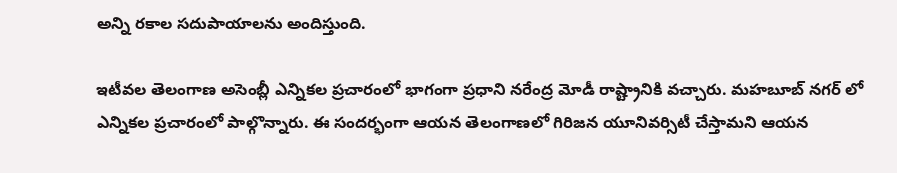అన్ని రకాల సదుపాయాలను అందిస్తుంది.

ఇటీవల తెలంగాణ అసెంబ్లీ ఎన్నికల ప్రచారంలో భాగంగా ప్రధాని నరేంద్ర మోడీ రాష్ట్రానికి వచ్చారు. మహబూబ్ నగర్ లో ఎన్నికల ప్రచారంలో పాల్గొన్నారు. ఈ సందర్భంగా ఆయన తెలంగాణలో గిరిజన యూనివర్సిటీ చేస్తామని ఆయన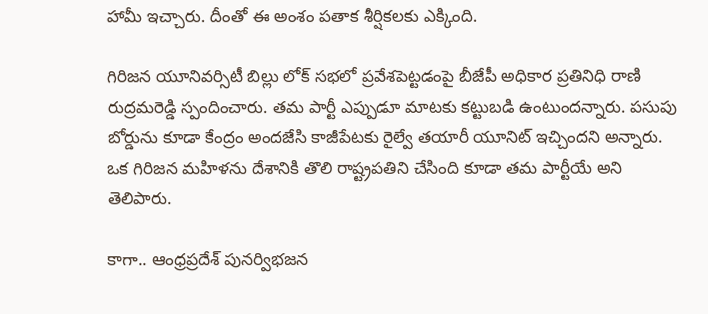హామీ ఇచ్చారు. దీంతో ఈ అంశం పతాక శీర్షికలకు ఎక్కింది.

గిరిజన యూనివర్సిటీ బిల్లు లోక్ సభలో ప్రవేశపెట్టడంపై బీజేపీ అధికార ప్రతినిధి రాణి రుద్రమరెడ్డి స్పందించారు. తమ పార్టీ ఎప్పుడూ మాటకు కట్టుబడి ఉంటుందన్నారు. పసుపు బోర్డును కూడా కేంద్రం అందజేసి కాజీపేటకు రైల్వే తయారీ యూనిట్ ఇచ్చిందని అన్నారు. ఒక గిరిజన మహిళను దేశానికి తొలి రాష్ట్రపతిని చేసింది కూడా తమ పార్టీయే అని తెలిపారు.

కాగా.. ఆంధ్రప్రదేశ్ పునర్విభజన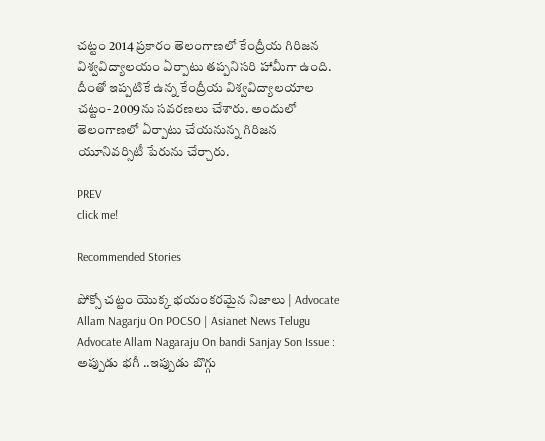చట్టం 2014 ప్రకారం తెలంగాణలో కేంద్రీయ గిరిజన విశ్వవిద్యాలయం ఏర్పాటు తప్పనిసరి హామీగా ఉంది. దీంతో ఇప్పటికే ఉన్న కేంద్రీయ విశ్వవిద్యాలయాల చట్టం- 2009ను సవరణలు చేశారు. అందులో తెలంగాణలో ఏర్పాటు చేయనున్న గిరిజన యూనివర్సిటీ పేరును చేర్చారు.

PREV
click me!

Recommended Stories

పోక్సో చట్టం యొక్క భయంకరమైన నిజాలు | Advocate Allam Nagarju On POCSO | Asianet News Telugu
Advocate Allam Nagaraju On bandi Sanjay Son Issue : అప్పుడు భగీ ..ఇప్పుడు బొగ్గు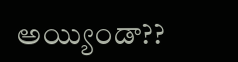అయ్యిండా??